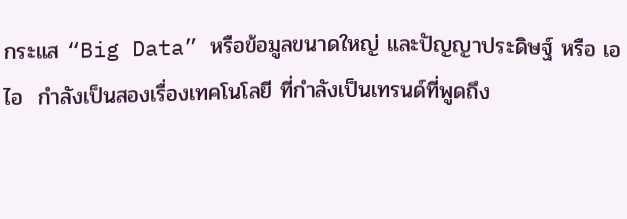กระแส “Big Data” หรือข้อมูลขนาดใหญ่ และปัญญาประดิษฐ์ หรือ เอไอ  กำลังเป็นสองเรื่องเทคโนโลยี ที่กำลังเป็นเทรนด์ที่พูดถึง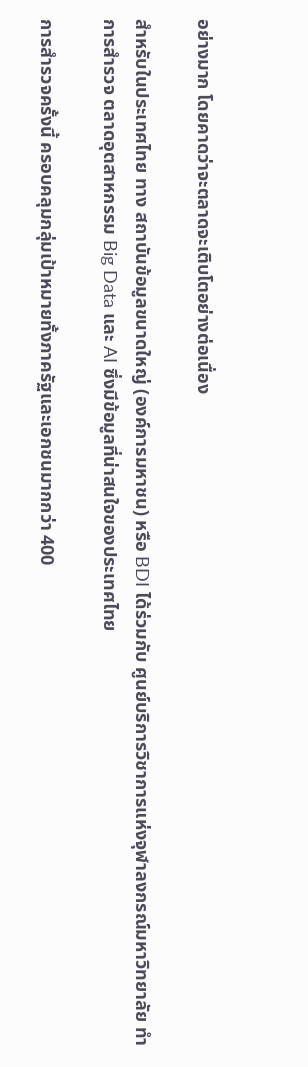อย่างมาก โดยคาดว่าจะตลาดจะเติบโตอย่างต่อเนื่อง

สำหรับในประเทศไทย ทาง สถาบันข้อมูลขนาดใหญ่ (องค์การมหาชน) หรือ BDI ได้ร่วมกับ ศูนย์บริการวิชาการแห่งจุฬาลงกรณ์มหาวิทยาลัย ทำการสำรวจ ตลาดอุตสาหกรรม Big Data และ AI ซึ่งมีข้อมูลที่น่าสนใจของประเทศไทย

การสำรวจครั้งนี้ ครอบคลุมกลุ่มเป้าหมายทั้งภาครัฐและเอกชนมากกว่า 400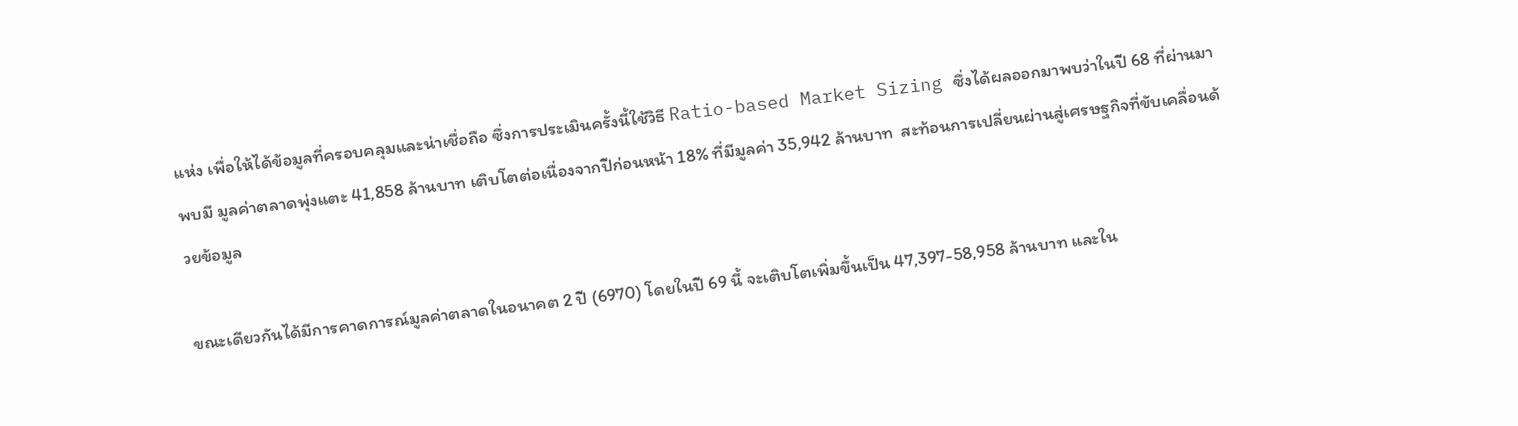แห่ง เพื่อให้ได้ข้อมูลที่ครอบคลุมและน่าเชื่อถือ ซึ่งการประเมินครั้งนี้ใช้วิธี Ratio-based Market Sizing ซึ่งได้ผลออกมาพบว่าในปี 68 ที่ผ่านมาพบมี มูลค่าตลาดพุ่งแตะ 41,858 ล้านบาท เติบโตต่อเนื่องจากปีก่อนหน้า 18% ที่มีมูลค่า 35,942 ล้านบาท  สะท้อนการเปลี่ยนผ่านสู่เศรษฐกิจที่ขับเคลื่อนด้วยข้อมูล

ขณะเดียวกันได้มีการคาดการณ์มูลค่าตลาดในอนาคต 2 ปี (6970) โดยในปี 69 นี้ จะเติบโตเพิ่มขึ้นเป็น 47,397-58,958 ล้านบาท และใน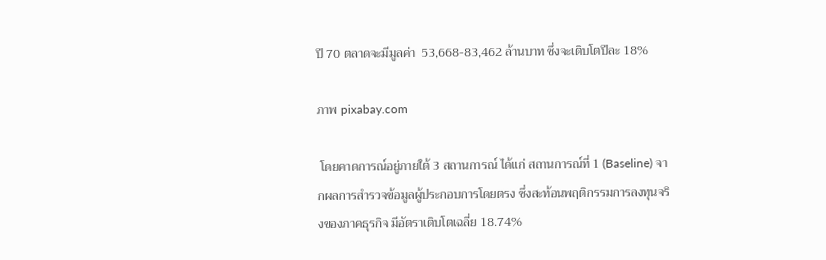ปี 70 ตลาดจะมีมูลค่า  53,668-83,462 ล้านบาท ซึ่งจะเติบโตปีละ 18%

ภาพ pixabay.com

 โดยคาดการณ์อยู่ภายใต้ 3 สถานการณ์ ได้แก่ สถานการณ์ที่ 1 (Baseline) จากผลการสำรวจข้อมูลผู้ประกอบการโดยตรง ซึ่งสะท้อนพฤติกรรมการลงทุนจริงของภาคธุรกิจ มีอัตราเติบโตเฉลี่ย 18.74%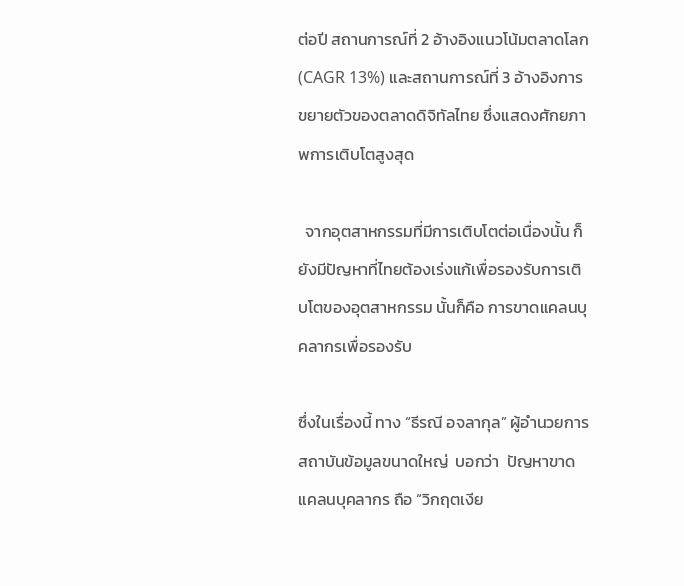ต่อปี สถานการณ์ที่ 2 อ้างอิงแนวโน้มตลาดโลก (CAGR 13%) และสถานการณ์ที่ 3 อ้างอิงการขยายตัวของตลาดดิจิทัลไทย ซึ่งแสดงศักยภาพการเติบโตสูงสุด

  จากอุตสาหกรรมที่มีการเติบโตต่อเนื่องนั้น ก็ยังมีปัญหาที่ไทยต้องเร่งแก้เพื่อรองรับการเติบโตของอุตสาหกรรม นั้นก็คือ การขาดแคลนบุคลากรเพื่อรองรับ

ซึ่งในเรื่องนี้ ทาง “ธีรณี อจลากุล” ผู้อำนวยการสถาบันข้อมูลขนาดใหญ่  บอกว่า  ปัญหาขาดแคลนบุคลากร ถือ “วิกฤตเงีย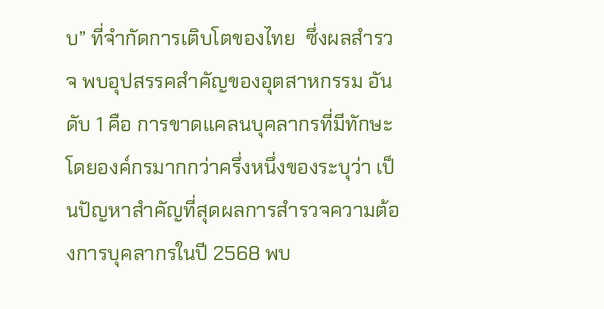บ” ที่จำกัดการเติบโตของไทย  ซึ่งผลสำรวจ พบอุปสรรคสำคัญของอุตสาหกรรม อันดับ 1 คือ การขาดแคลนบุคลากรที่มีทักษะ โดยองค์กรมากกว่าครึ่งหนึ่งของระบุว่า เป็นปัญหาสำคัญที่สุดผลการสำรวจความต้องการบุคลากรในปี 2568 พบ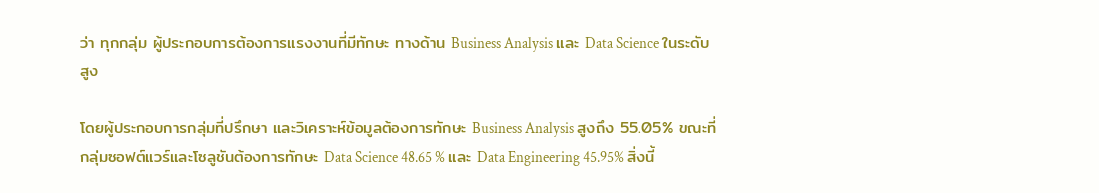ว่า ทุกกลุ่ม ผู้ประกอบการต้องการแรงงานที่มีทักษะ ทางด้าน Business Analysis และ Data Science ในระดับสูง

โดยผู้ประกอบการกลุ่มที่ปรึกษา และวิเคราะห์ข้อมูลต้องการทักษะ Business Analysis สูงถึง 55.05% ขณะที่กลุ่มซอฟต์แวร์และโซลูชันต้องการทักษะ Data Science 48.65 % และ Data Engineering 45.95% สิ่งนี้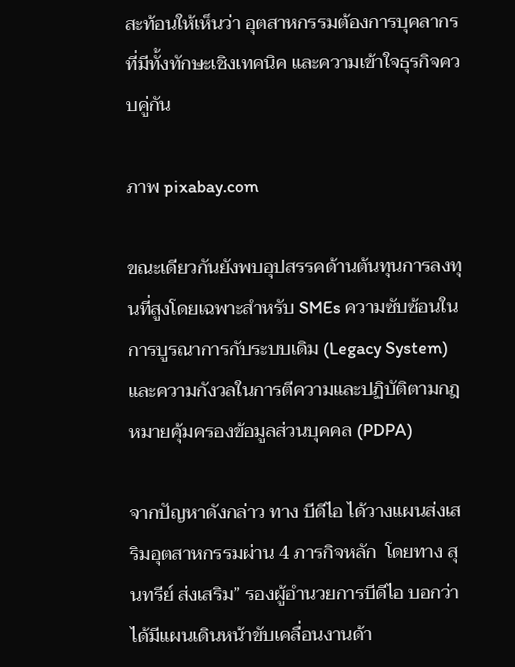สะท้อนให้เห็นว่า อุตสาหกรรมต้องการบุคลากรที่มีทั้งทักษะเชิงเทคนิค และความเข้าใจธุรกิจควบคู่กัน

ภาพ pixabay.com

ขณะเดียวกันยังพบอุปสรรคด้านต้นทุนการลงทุนที่สูงโดยเฉพาะสำหรับ SMEs ความซับซ้อนในการบูรณาการกับระบบเดิม (Legacy System) และความกังวลในการตีความและปฏิบัติตามกฎหมายคุ้มครองข้อมูลส่วนบุคคล (PDPA)

จากปัญหาดังกล่าว ทาง บีดีไอ ได้วางแผนส่งเสริมอุตสาหกรรมผ่าน 4 ภารกิจหลัก  โดยทาง สุนทรีย์ ส่งเสริม” รองผู้อำนวยการบีดีไอ บอกว่า  ได้มีแผนเดินหน้าขับเคลื่อนงานด้า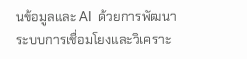นข้อมูลและ AI  ด้วยการพัฒนาระบบการเชื่อมโยงและวิเคราะ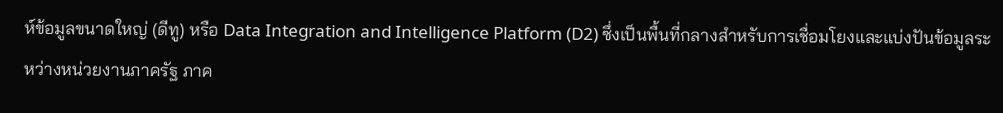ห์ข้อมูลขนาดใหญ่ (ดีทู) หรือ Data Integration and Intelligence Platform (D2) ซึ่งเป็นพื้นที่กลางสำหรับการเชื่อมโยงและแบ่งปันข้อมูลระหว่างหน่วยงานภาครัฐ ภาค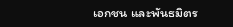เอกชน และพันธมิตร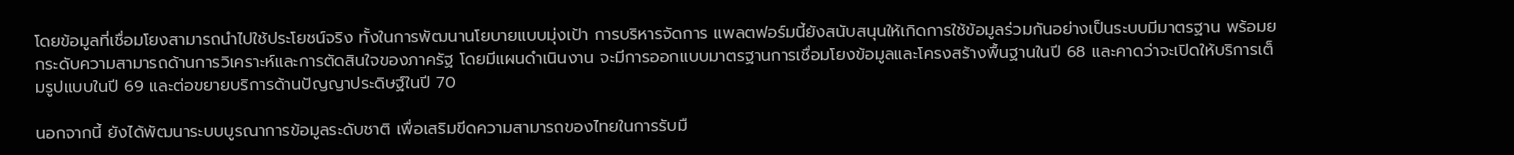โดยข้อมูลที่เชื่อมโยงสามารถนำไปใช้ประโยชน์จริง ทั้งในการพัฒนานโยบายแบบมุ่งเป้า การบริหารจัดการ แพลตฟอร์มนี้ยังสนับสนุนให้เกิดการใช้ข้อมูลร่วมกันอย่างเป็นระบบมีมาตรฐาน พร้อมยกระดับความสามารถด้านการวิเคราะห์และการตัดสินใจของภาครัฐ โดยมีแผนดำเนินงาน จะมีการออกแบบมาตรฐานการเชื่อมโยงข้อมูลและโครงสร้างพื้นฐานในปี 68 และคาดว่าจะเปิดให้บริการเต็มรูปแบบในปี 69 และต่อขยายบริการด้านปัญญาประดิษฐ์ในปี 70

นอกจากนี้ ยังได้พัฒนาระบบบูรณาการข้อมูลระดับชาติ เพื่อเสริมขีดความสามารถของไทยในการรับมื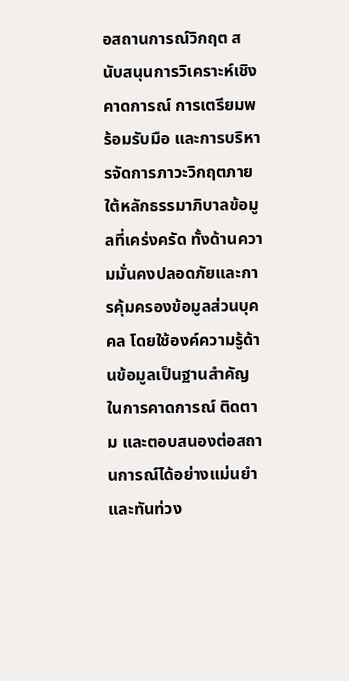อสถานการณ์วิกฤต สนับสนุนการวิเคราะห์เชิงคาดการณ์ การเตรียมพร้อมรับมือ และการบริหารจัดการภาวะวิกฤตภายใต้หลักธรรมาภิบาลข้อมูลที่เคร่งครัด ทั้งด้านความมั่นคงปลอดภัยและการคุ้มครองข้อมูลส่วนบุคคล โดยใช้องค์ความรู้ด้านข้อมูลเป็นฐานสำคัญในการคาดการณ์ ติดตาม และตอบสนองต่อสถานการณ์ได้อย่างแม่นยำและทันท่วง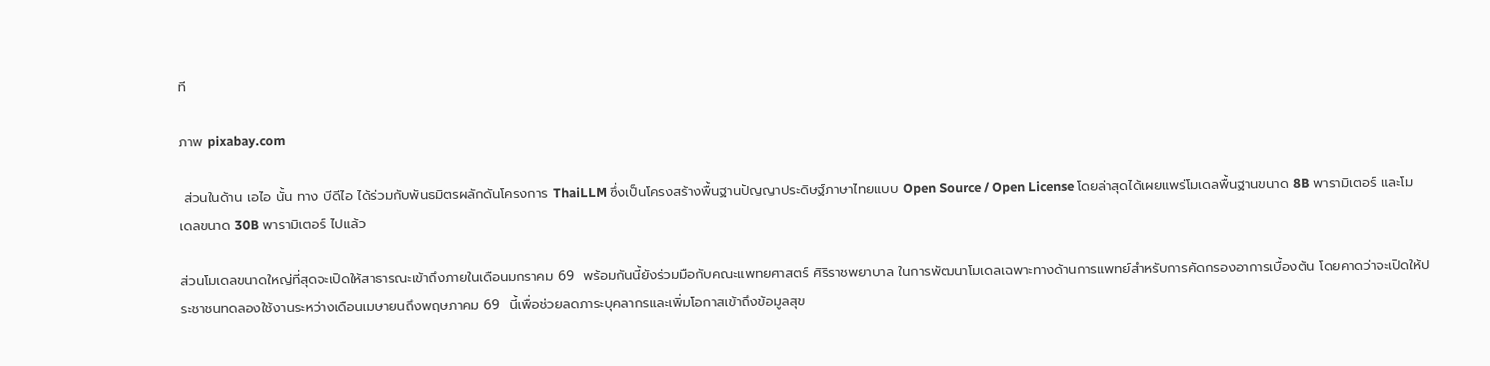ที

ภาพ pixabay.com

 ส่วนในด้าน เอไอ นั้น ทาง บีดีไอ ได้ร่วมกับพันธมิตรผลักดันโครงการ ThaiLLM ซึ่งเป็นโครงสร้างพื้นฐานปัญญาประดิษฐ์ภาษาไทยแบบ Open Source / Open License โดยล่าสุดได้เผยแพร่โมเดลพื้นฐานขนาด 8B พารามิเตอร์ และโมเดลขนาด 30B พารามิเตอร์ ไปแล้ว

ส่วนโมเดลขนาดใหญ่ที่สุดจะเปิดให้สาธารณะเข้าถึงภายในเดือนมกราคม 69  พร้อมกันนี้ยังร่วมมือกับคณะแพทยศาสตร์ ศิริราชพยาบาล ในการพัฒนาโมเดลเฉพาะทางด้านการแพทย์สำหรับการคัดกรองอาการเบื้องต้น โดยคาดว่าจะเปิดให้ประชาชนทดลองใช้งานระหว่างเดือนเมษายนถึงพฤษภาคม 69  นี้เพื่อช่วยลดภาระบุคลากรและเพิ่มโอกาสเข้าถึงข้อมูลสุข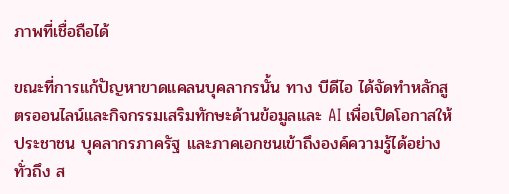ภาพที่เชื่อถือได้

ขณะที่การแก้ปัญหาขาดแคลนบุคลากรนั้น ทาง บีดีไอ ได้จัดทำหลักสูตรออนไลน์และกิจกรรมเสริมทักษะด้านข้อมูลและ AI เพื่อเปิดโอกาสให้ประชาชน บุคลากรภาครัฐ และภาคเอกชนเข้าถึงองค์ความรู้ได้อย่างทั่วถึง ส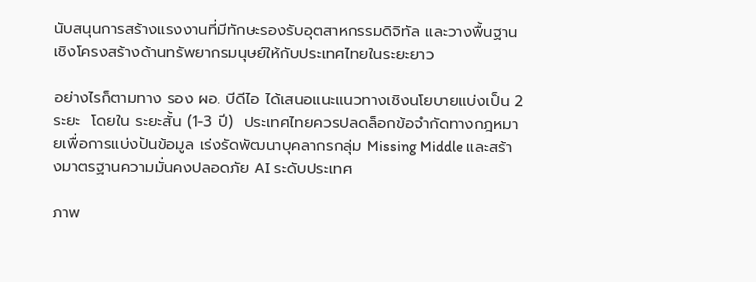นับสนุนการสร้างแรงงานที่มีทักษะรองรับอุตสาหกรรมดิจิทัล และวางพื้นฐานเชิงโครงสร้างด้านทรัพยากรมนุษย์ให้กับประเทศไทยในระยะยาว

อย่างไรก็ตามทาง รอง ผอ. บีดีไอ ได้เสนอแนะแนวทางเชิงนโยบายแบ่งเป็น 2 ระยะ  โดยใน ระยะสั้น (1-3 ปี)  ประเทศไทยควรปลดล็อกข้อจำกัดทางกฎหมายเพื่อการแบ่งปันข้อมูล เร่งรัดพัฒนาบุคลากรกลุ่ม Missing Middle และสร้างมาตรฐานความมั่นคงปลอดภัย AI ระดับประเทศ

ภาพ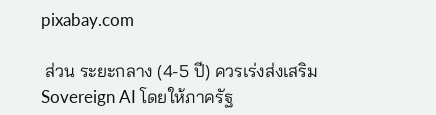pixabay.com

 ส่วน ระยะกลาง (4-5 ปี) ควรเร่งส่งเสริม Sovereign AI โดยให้ภาครัฐ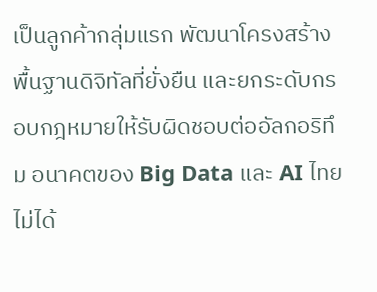เป็นลูกค้ากลุ่มแรก พัฒนาโครงสร้างพื้นฐานดิจิทัลที่ยั่งยืน และยกระดับกรอบกฎหมายให้รับผิดชอบต่ออัลกอริทึม อนาคตของ Big Data และ AI ไทยไม่ได้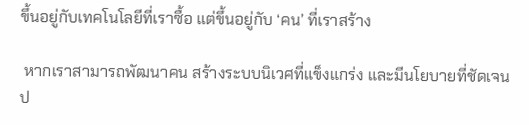ขึ้นอยู่กับเทคโนโลยีที่เราซื้อ แต่ขึ้นอยู่กับ ‘คน’ ที่เราสร้าง

 หากเราสามารถพัฒนาคน สร้างระบบนิเวศที่แข็งแกร่ง และมีนโยบายที่ชัดเจน ป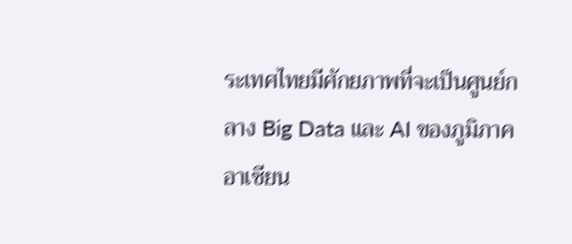ระเทศไทยมีศักยภาพที่จะเป็นศูนย์กลาง Big Data และ AI ของภูมิภาคอาเซียน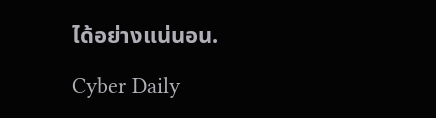ได้อย่างแน่นอน.

Cyber Daily